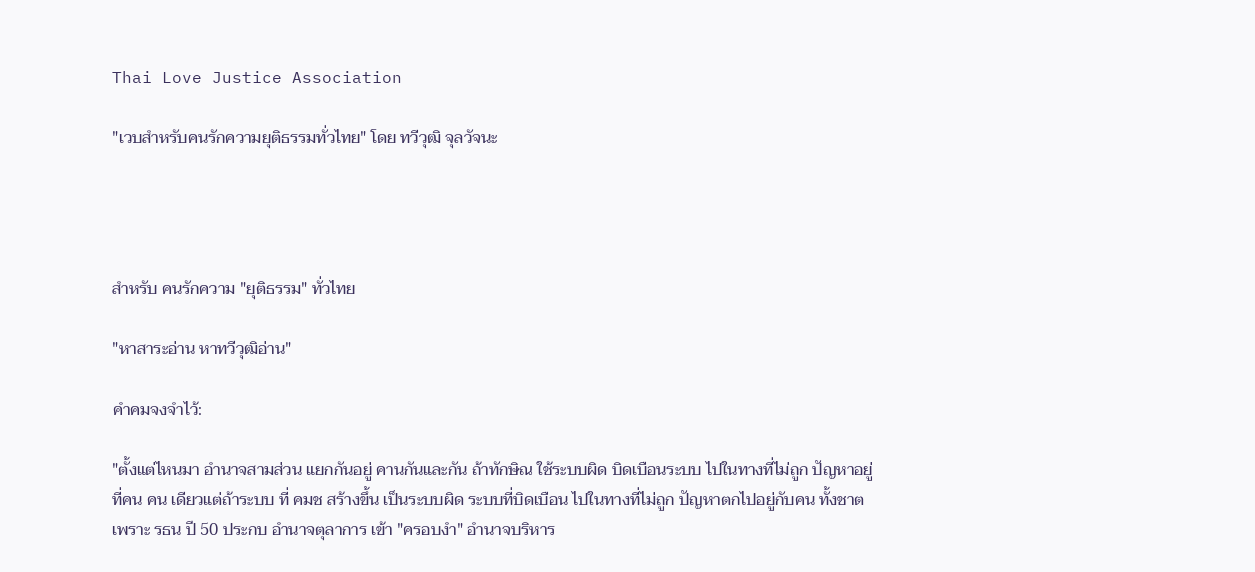Thai Love Justice Association

"เวบสำหรับคนรักความยุติธรรมทั่วไทย" โดย ทวีวุฒิ จุลวัจนะ




สำหรับ คนรักความ "ยุติธรรม" ทั่วไทย

"หาสาระอ่าน หาทวีวุฒิอ่าน"

คำคมจงจำไว้:

"ตั้งแต่ไหนมา อำนาจสามส่วน แยกกันอยู่ คานกันและกัน ถ้าทักษิณ ใช้ระบบผิด บิดเบือนระบบ ไปในทางที่ไม่ถูก ปัญหาอยู่ที่คน คน เดียวแต่ถ้าระบบ ที่ คมช สร้างขึ้น เป็นระบบผิด ระบบที่บิดเบือน ไปในทางที่ไม่ถูก ปัญหาตกไปอยู่กับคน ทั้งชาต เพราะ รธน ปี 50 ประกบ อำนาจตุลาการ เข้า "ครอบงำ" อำนาจบริหาร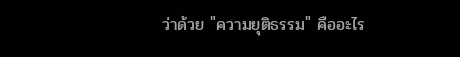ว่าด้วย "ความยุติธรรม" คืออะไร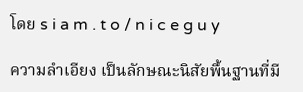โดย s i a m . t o / n i c e g u y

ความลำเอียง เป็นลักษณะนิสัยพื้นฐานที่มี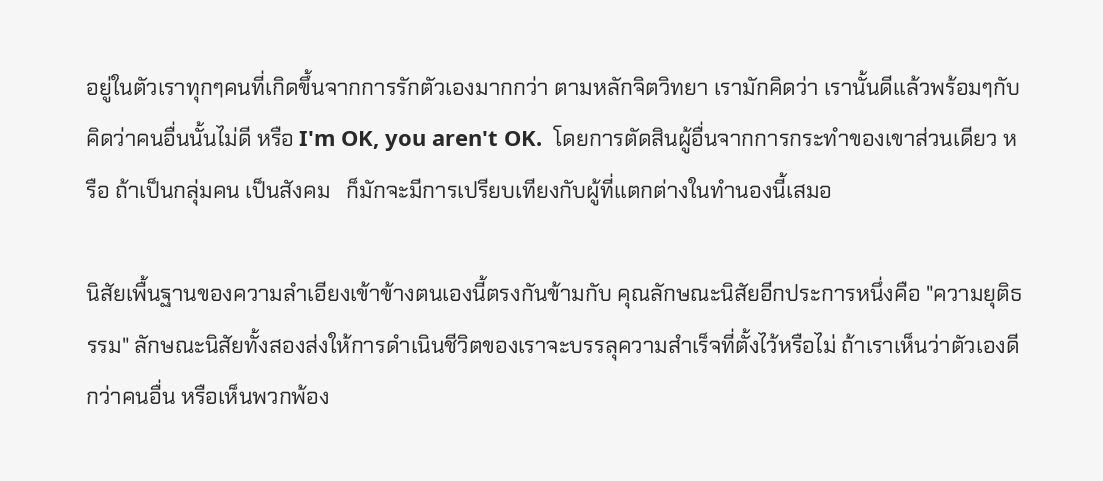อยู่ในตัวเราทุกๆคนที่เกิดขึ้นจากการรักตัวเองมากกว่า ตามหลักจิตวิทยา เรามักคิดว่า เรานั้นดีแล้วพร้อมๆกับคิดว่าคนอื่นนั้นไม่ดี หรือ I'm OK, you aren't OK.  โดยการตัดสินผู้อื่นจากการกระทำของเขาส่วนเดียว หรือ ถ้าเป็นกลุ่มคน เป็นสังคม   ก็มักจะมีการเปรียบเทียงกับผู้ที่แตกต่างในทำนองนี้เสมอ

นิสัยเพื้นฐานของความลำเอียงเข้าข้างตนเองนี้ตรงกันข้ามกับ คุณลักษณะนิสัยอีกประการหนึ่งคือ "ความยุติธรรม" ลักษณะนิสัยทั้งสองส่งให้การดำเนินชีวิตของเราจะบรรลุความสำเร็จที่ตั้งไว้หรือไม่ ถ้าเราเห็นว่าตัวเองดีกว่าคนอื่น หรือเห็นพวกพ้อง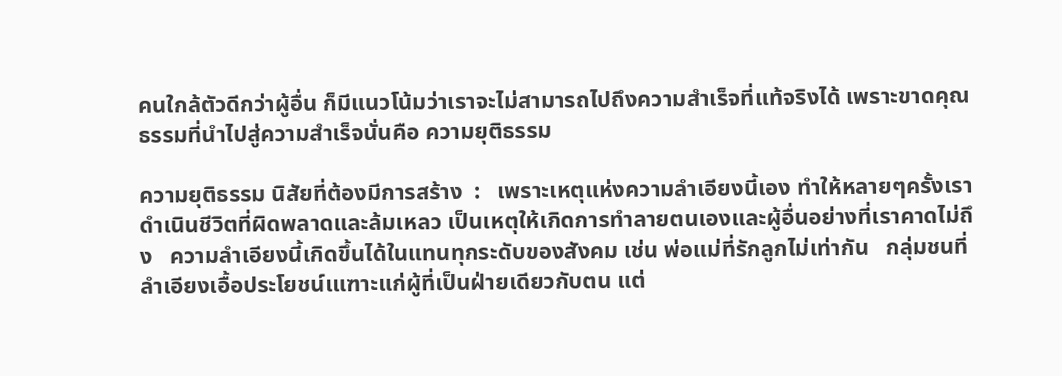คนใกล้ตัวดีกว่าผู้อื่น ก็มีแนวโน้มว่าเราจะไม่สามารถไปถึงความสำเร็จที่แท้จริงได้ เพราะขาดคุณธรรมที่นำไปสู่ความสำเร็จนั่นคือ ความยุติธรรม

ความยุติธรรม นิสัยที่ต้องมีการสร้าง  :   เพราะเหตุแห่งความลำเอียงนี้เอง ทำให้หลายๆครั้งเราดำเนินชีวิตที่ผิดพลาดและล้มเหลว เป็นเหตุให้เกิดการทำลายตนเองและผู้อื่นอย่างที่เราคาดไม่ถึง   ความลำเอียงนี้เกิดขึ้นได้ในแทนทุกระดับของสังคม เช่น พ่อแม่ที่รักลูกไม่เท่ากัน   กลุ่มชนที่ลำเอียงเอื้อประโยชน์เแฑาะแก่ผู้ที่เป็นฝ่ายเดียวกับตน แต่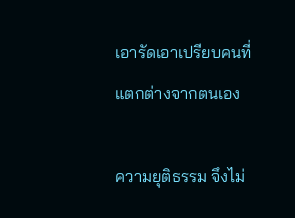เอารัดเอาเปรียบคนที่แตกต่างจากตนเอง

ความยุติธรรม จึงไม่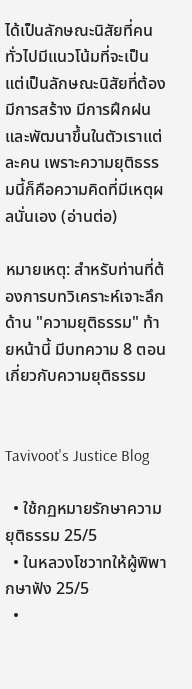ได้เป็นลักษณะนิสัยที่คนทั่วไปมีแนวโน้มที่จะเป็น แต่เป็นลักษณะนิสัยที่ต้องมีการสร้าง มีการฝึกฝนและพัฒนาขึ้นในตัวเราแต่ละคน เพราะความยุติธรรมนี้ก็คือความคิดที่มีเหตุผลนั่นเอง (อ่านต่อ)

หมายเหตุ: สำหรับท่านที่ต้องการบทวิเคราะห์เจาะลึกด้าน "ความยุติธรรม" ท้ายหน้านี้ มีบทความ 8 ตอน เกี่ยวกับความยุติธรรม


Tavivoot's Justice Blog

  • ใช้กฏหมายรักษาความยุติธรรม 25/5
  • ในหลวงโชวาทให้ผู้พิพากษาฟัง 25/5
  •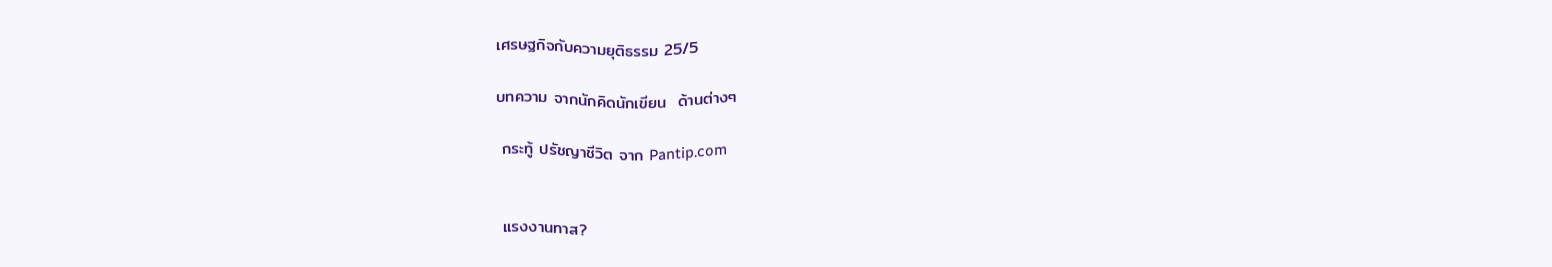เศรษฐกิจกับความยุติธรรม 25/5

บทความ จากนักคิดนักเขียน  ด้านต่างๆ

 กระทู้ ปรัชญาชีวิต จาก Pantip.com


 แรงงานทาส?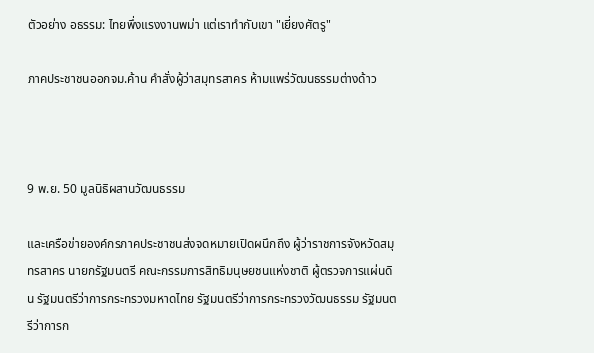ตัวอย่าง อธรรม: ไทยพึ่งแรงงานพม่า แต่เราทำกับเขา "เยี่ยงศัตรู"

ภาคประชาชนออกจม.ค้าน คำสั่งผู้ว่าสมุทรสาคร ห้ามแพร่วัฒนธรรมต่างด้าว



9 พ.ย. 50 มูลนิธิผสานวัฒนธรรม

และเครือข่ายองค์กรภาคประชาชนส่งจดหมายเปิดผนึกถึง ผู้ว่าราชการจังหวัดสมุทรสาคร นายกรัฐมนตรี คณะกรรมการสิทธิมนุษยชนแห่งชาติ ผู้ตรวจการแผ่นดิน รัฐมนตรีว่าการกระทรวงมหาดไทย รัฐมนตรีว่าการกระทรวงวัฒนธรรม รัฐมนตรีว่าการก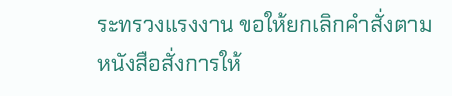ระทรวงแรงงาน ขอให้ยกเลิกคำสั่งตามหนังสือสั่งการให้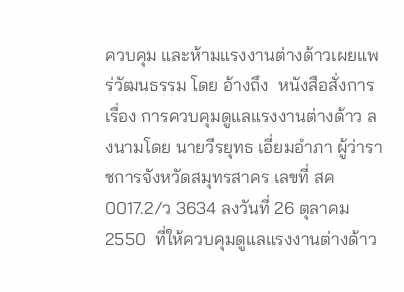ควบคุม และห้ามแรงงานต่างด้าวเผยแพร่วัฒนธรรม โดย อ้างถึง  หนังสือสั่งการเรื่อง การควบคุมดูแลแรงงานต่างด้าว ลงนามโดย นายวีรยุทธ เอี่ยมอำภา ผู้ว่าราชการจังหวัดสมุทรสาคร เลขที่ สค 0017.2/ว 3634 ลงวันที่ 26 ตุลาคม 2550  ที่ให้ควบคุมดูแลแรงงานต่างด้าว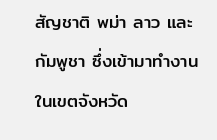สัญชาติ พม่า ลาว และกัมพูชา ซึ่งเข้ามาทำงานในเขตจังหวัด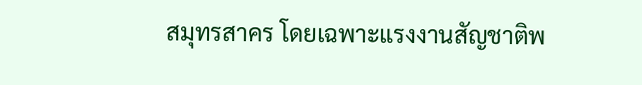สมุทรสาคร โดยเฉพาะแรงงานสัญชาติพ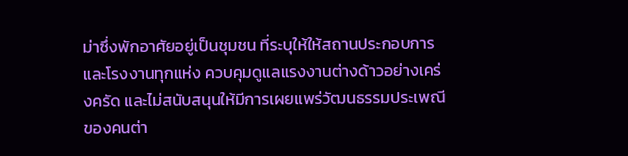ม่าซึ่งพักอาศัยอยู่เป็นชุมชน ที่ระบุให้ให้สถานประกอบการและโรงงานทุกแห่ง ควบคุมดูแลแรงงานต่างด้าวอย่างเคร่งครัด และไม่สนับสนุนให้มีการเผยแพร่วัฒนธรรมประเพณีของคนต่า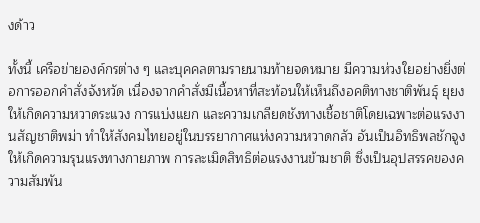งด้าว

ทั้งนี้ เครือข่ายองค์กรต่าง ๆ และบุคคลตามรายนามท้ายจดหมาย มีความห่วงใยอย่างยิ่งต่อการออกคำสั่งจังหวัด เนื่องจากคำสั่งมีเนื้อหาที่สะท้อนให้เห็นถึงอคติทางชาติพันธุ์ ยุยงให้เกิดความหวาดระแวง การแบ่งแยก และความเกลียดชังทางเชื้อชาติโดยเฉพาะต่อแรงงานสัญชาติพม่า ทำให้สังคมไทยอยู่ในบรรยากาศแห่งความหวาดกลัว อันเป็นอิทธิพลชักจูงให้เกิดความรุนแรงทางกายภาพ การละเมิดสิทธิต่อแรงงานข้ามชาติ ซึ่งเป็นอุปสรรคของความสัมพัน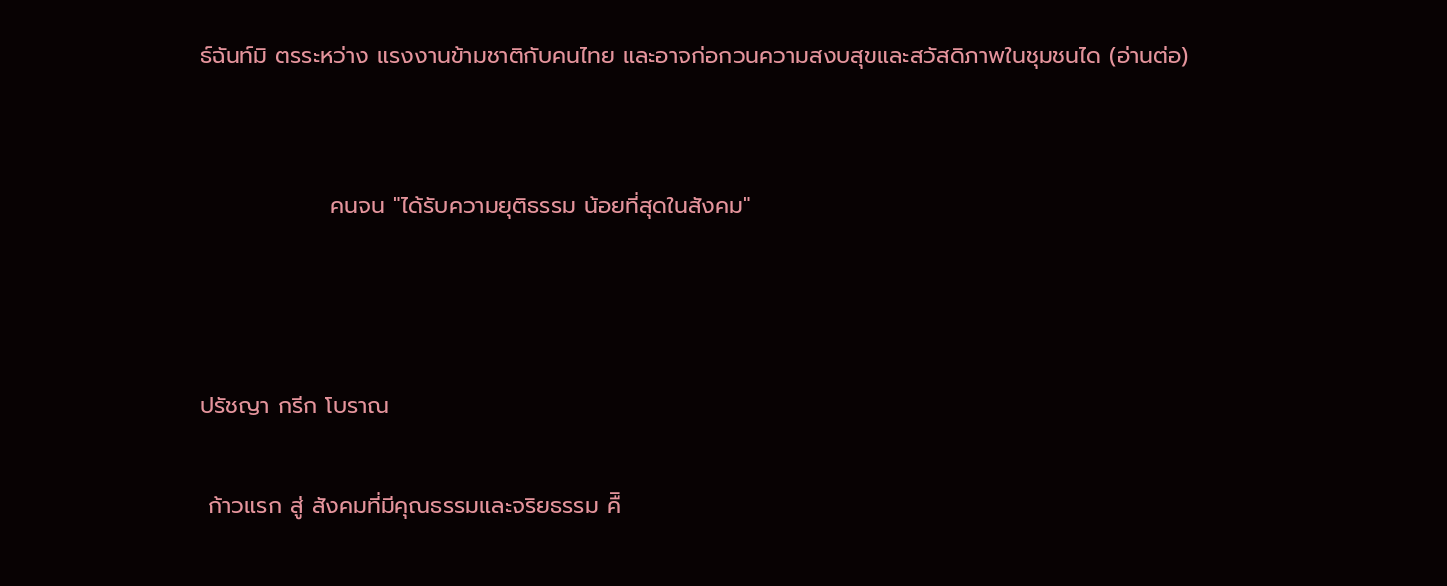ธ์ฉันท์มิ ตรระหว่าง แรงงานข้ามชาติกับคนไทย และอาจก่อกวนความสงบสุขและสวัสดิภาพในชุมชนได (อ่านต่อ)


                คนจน "ได้รับความยุติธรรม น้อยที่สุดในสังคม"



ปรัชญา กรีก โบราณ

 ก้าวแรก สู่ สังคมที่มีคุณธรรมและจริยธรรม คืิ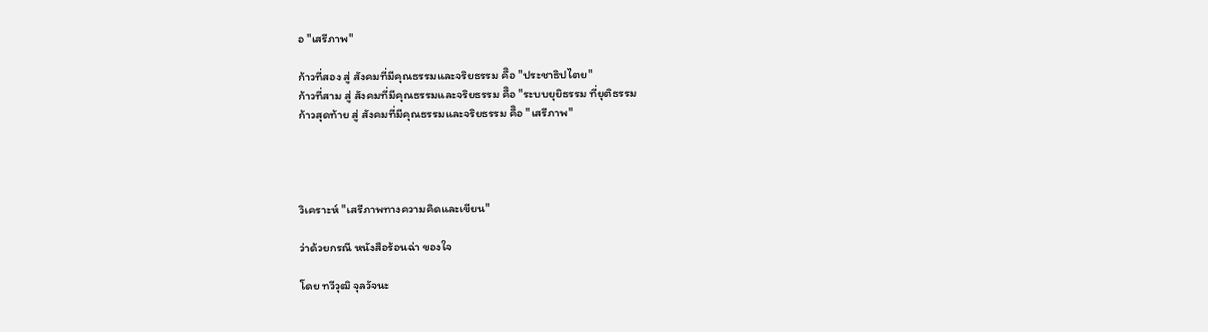อ "เสรีภาพ"

ก้าวที่สอง สู่ สังคมที่มีคุณธรรมและจริยธรรม คืิอ "ประชาธิปไตย"
ก้าวที่สาม สู่ สังคมที่มีคุณธรรมและจริยธรรม คืิอ "ระบบยุยิธรรม ที่ยุติธรรม
ก้าวสุดท้าย สู่ สังคมที่มีคุณธรรมและจริยธรรม คืิอ "เสรีภาพ"




วิเคราะห์ "เสรีภาพทางความคิดและเขียน"

ว่าด้วยกรณี หนังสือร้อนฉ่า ของใจ

โดย ทวีวุฒิ จุลวัจนะ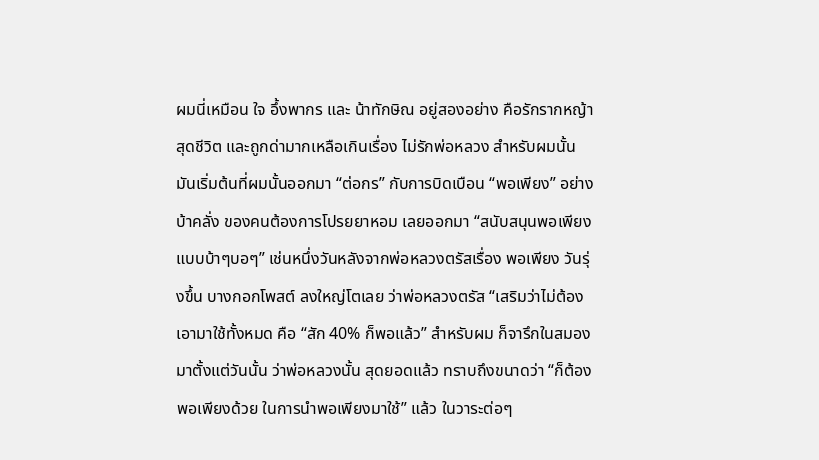ผมนี่เหมือน ใจ อึ้งพากร และ น้าทักษิณ อยู่สองอย่าง คือรักรากหญ้าสุดชีวิต และถูกด่ามากเหลือเกินเรื่อง ไม่รักพ่อหลวง สำหรับผมนั้น มันเริ่มต้นที่ผมนั้นออกมา “ต่อกร” กับการบิดเบือน “พอเพียง” อย่างบ้าคลั่ง ของคนต้องการโปรยยาหอม เลยออกมา “สนับสนุนพอเพียงแบบบ้าๆบอๆ” เช่นหนึ่งวันหลังจากพ่อหลวงตรัสเรื่อง พอเพียง วันรุ่งขึ้น บางกอกโพสต์ ลงใหญ่โตเลย ว่าพ่อหลวงตรัส “เสริมว่าไม่ต้องเอามาใช้ทั้งหมด คือ “สัก 40% ก็พอแล้ว” สำหรับผม ก็จารึกในสมองมาตั้งแต่วันนั้น ว่าพ่อหลวงนั้น สุดยอดแล้ว ทราบถึงขนาดว่า “ก็ต้องพอเพียงด้วย ในการนำพอเพียงมาใช้” แล้ว ในวาระต่อๆ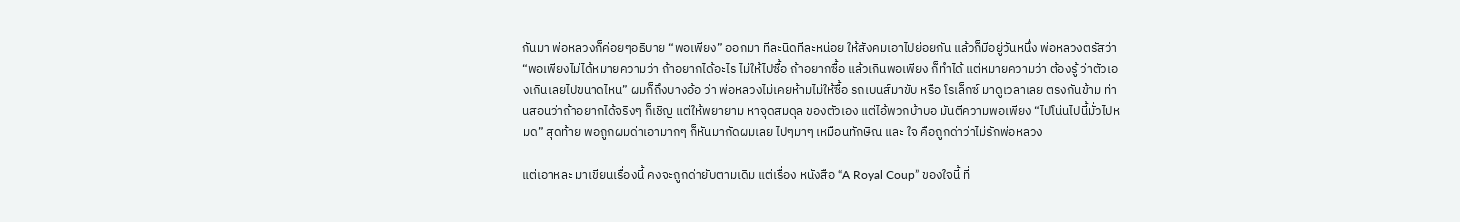กันมา พ่อหลวงก็ค่อยๆอธิบาย “พอเพียง” ออกมา ทีละนิดทีละหน่อย ให้สังคมเอาไปย่อยกัน แล้วก็มีอยู่วันหนึ่ง พ่อหลวงตรัสว่า “พอเพียงไม่ได้หมายความว่า ถ้าอยากได้อะไร ไม่ให้ไปซื้อ ถ้าอยากซื้อ แล้วเกินพอเพียง ก็ทำได้ แต่หมายความว่า ต้องรู้ ว่าตัวเองเกินเลยไปขนาดไหน” ผมก็ถึงบางอ้อ ว่า พ่อหลวงไม่เคยห้ามไม่ให้ซื้อ รถเบนส์มาขับ หรือ โรเล็กซ์ มาดูเวลาเลย ตรงกันข้าม ท่านสอนว่าถ้าอยากได้จริงๆ ก็เชิญ แต่ให้พยายาม หาจุดสมดุล ของตัวเอง แต่ไอ้พวกบ้าบอ มันตีความพอเพียง “ไปโน่นไปนี้มั่วไปหมด” สุดท้าย พอถูกผมด่าเอามากๆ ก็หันมากัดผมเลย ไปๆมาๆ เหมือนทักษิณ และ ใจ คือถูกด่าว่าไม่รักพ่อหลวง

แต่เอาหละ มาเขียนเรื่องนี้ คงจะถูกด่ายับตามเดิม แต่เรื่อง หนังสือ “A Royal Coup” ของใจนี้ ที่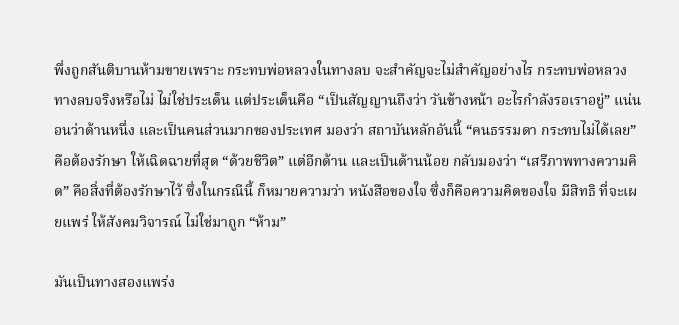พึ่งถูกสันติบานห้ามขายเพราะ กระทบพ่อหลวงในทางลบ จะสำคัญจะไม่สำคัญอย่างไร กระทบพ่อหลวงทางลบจริงหรือไม่ ไม่ใช่ประเด็น แต่ประเด็นคือ “เป็นสัญญานถึงว่า วันข้างหน้า อะไรกำลังรอเราอยู่” แน่นอนว่าด้านหนึ่ง และเป็นคนส่วนมากของประเทศ มองว่า สถาบันหลักอันนี้ “คนธรรมดา กระทบไม่ได้เลย” คือต้องรักษา ให้เฉิดฉายที่สุด “ด้วยชีวิต” แต่อีกด้าน และเป็นด้านน้อย กลับมองว่า “เสรีภาพทางความคิด” คือสิ่งที่ต้องรักษาไว้ ซึ่งในกรณีนี้ ก็หมายความว่า หนังสือของใจ ซึ่งก็คือความคิดของใจ มีสิทธิ ที่จะเผยแพร่ ให้สังคมวิจารณ์ ไม่ใช่มาถูก “ห้าม”

มันเป็นทางสองแพร่ง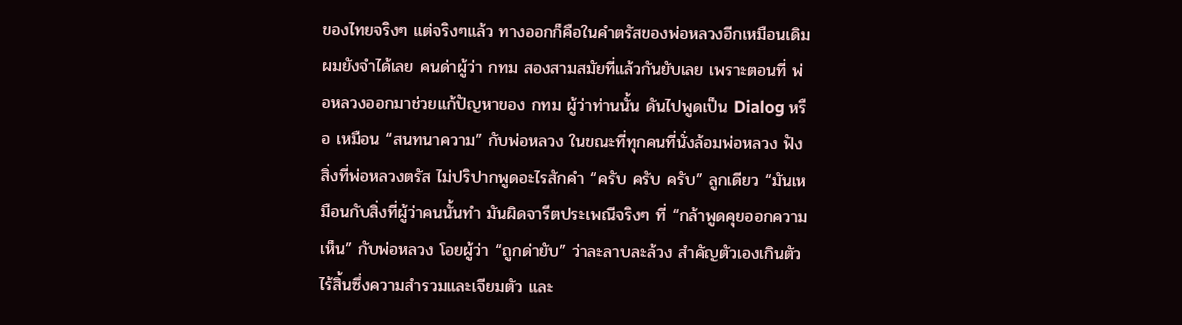ของไทยจริงๆ แต่จริงๆแล้ว ทางออกก็คือในคำตรัสของพ่อหลวงอีกเหมือนเดิม ผมยังจำได้เลย คนด่าผู้ว่า กทม สองสามสมัยที่แล้วกันยับเลย เพราะตอนที่ พ่อหลวงออกมาช่วยแก้ปัญหาของ กทม ผู้ว่าท่านนั้น ดันไปพูดเป็น Dialog หรือ เหมือน “สนทนาความ” กับพ่อหลวง ในขณะที่ทุกคนที่นั่งล้อมพ่อหลวง ฟังสิ่งที่พ่อหลวงตรัส ไม่ปริปากพูดอะไรสักคำ “ครับ ครับ ครับ” ลูกเดียว “มันเหมือนกับสิ่งที่ผู้ว่าคนนั้นทำ มันผิดจารีตประเพณีจริงๆ ที่ “กล้าพูดคุยออกความเห็น” กับพ่อหลวง โอยผู้ว่า “ถูกด่ายับ” ว่าละลาบละล้วง สำคัญตัวเองเกินตัว ไร้สิ้นซึ่งความสำรวมและเจียมตัว และ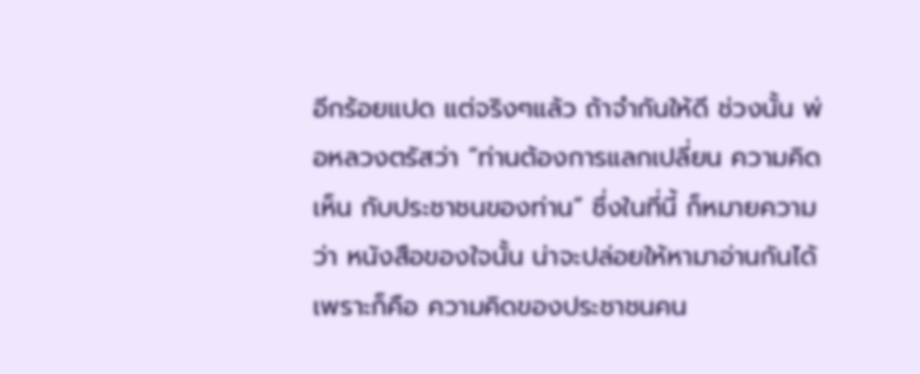อีกร้อยแปด แต่จริงๆแล้ว ถ้าจำกันให้ดี ช่วงนั้น พ่อหลวงตรัสว่า “ท่านต้องการแลกเปลี่ยน ความคิดเห็น กับประชาชนของท่าน” ซึ่งในที่นี้ ก็หมายความว่า หนังสือของใจนั้น น่าจะปล่อยให้หามาอ่านกันได้ เพราะก็คือ ความคิดของประชาชนคน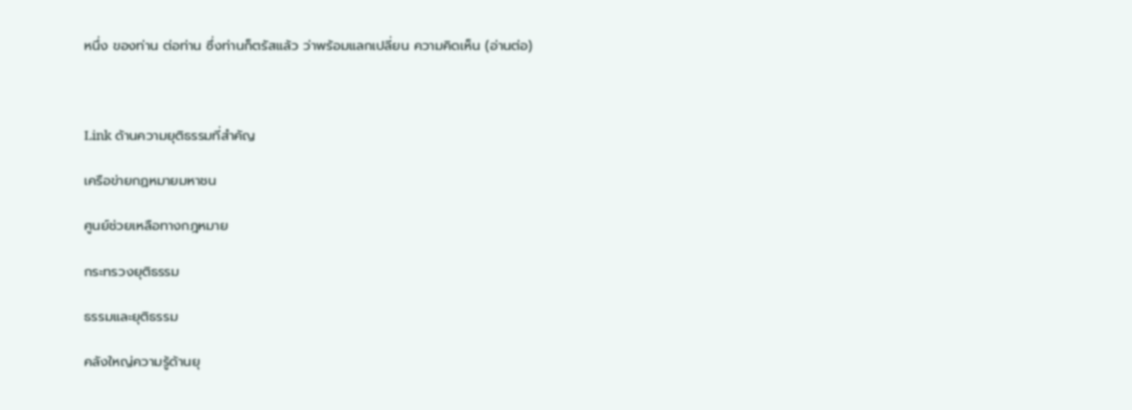หนึ่ง ของท่าน ต่อท่าน ซึ่งท่านก็ตรัสแล้ว ว่าพร้อมแลกเปลี่ยน ความคิดเห็น (อ่านต่อ)



Link ด้านความยุติธรรมที่สำคัญ

เครือข่ายกฏหมายมหาชน

ศูนย์ช่วยเหลือทางกฎหมาย

กระทรวงยุติธรรม

ธรรมและยุติธรรม

คลังใหญ่ความรู้ด้านยุ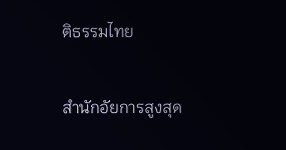ติธรรมไทย

สำนักอัยการสูงสุด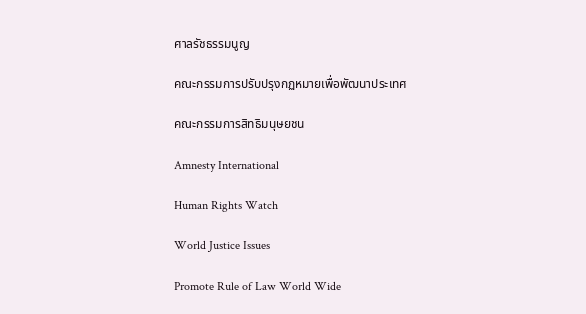ศาลรัชธรรมนูญ

คณะกรรมการปรับปรุงกฏหมายเพื่อพัฒนาประเทศ

คณะกรรมการสิทธิมนุษยชน

Amnesty International

Human Rights Watch

World Justice Issues

Promote Rule of Law World Wide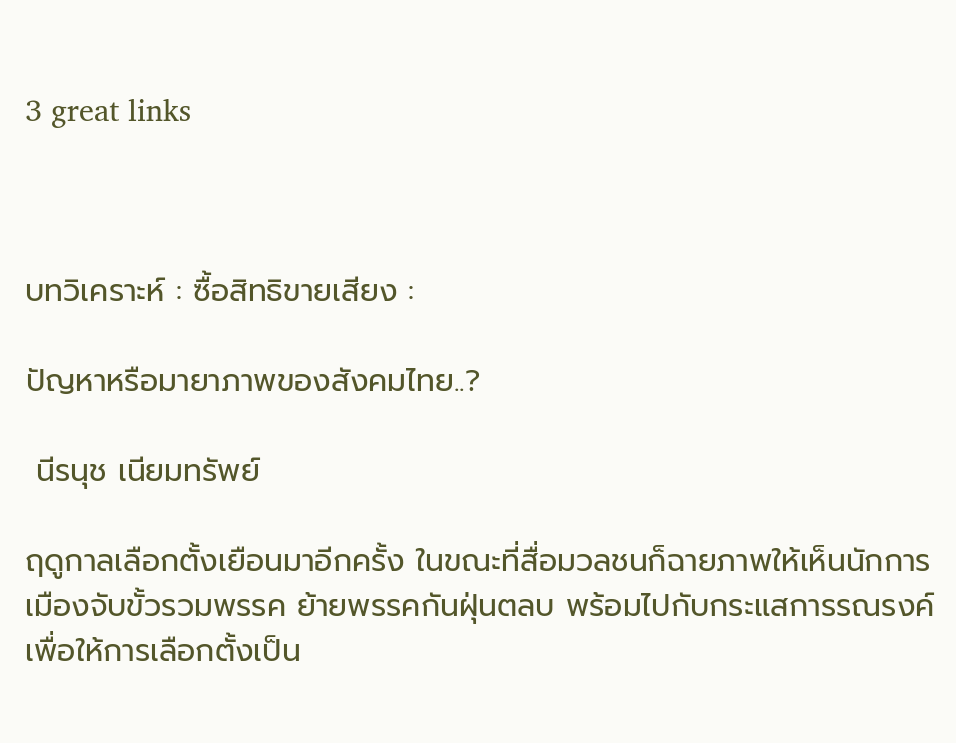3 great links



บทวิเคราะห์ : ซื้อสิทธิขายเสียง :

ปัญหาหรือมายาภาพของสังคมไทย..?

 นีรนุช เนียมทรัพย์

ฤดูกาลเลือกตั้งเยือนมาอีกครั้ง ในขณะที่สื่อมวลชนก็ฉายภาพให้เห็นนักการเมืองจับขั้วรวมพรรค ย้ายพรรคกันฝุ่นตลบ พร้อมไปกับกระแสการรณรงค์เพื่อให้การเลือกตั้งเป็น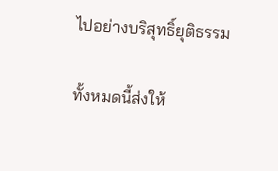ไปอย่างบริสุทธิ์ยุติธรรม

ทั้งหมดนี้ส่งให้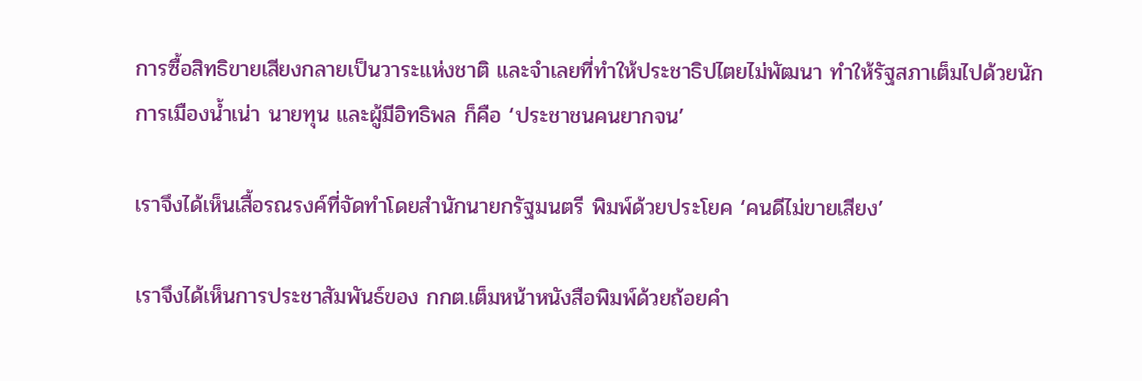การซื้อสิทธิขายเสียงกลายเป็นวาระแห่งชาติ และจำเลยที่ทำให้ประชาธิปไตยไม่พัฒนา ทำให้รัฐสภาเต็มไปด้วยนักการเมืองน้ำเน่า นายทุน และผู้มีอิทธิพล ก็คือ ‘ประชาชนคนยากจน’

เราจึงได้เห็นเสื้อรณรงค์ที่จัดทำโดยสำนักนายกรัฐมนตรี พิมพ์ด้วยประโยค ‘คนดีไม่ขายเสียง’

เราจึงได้เห็นการประชาสัมพันธ์ของ กกต.เต็มหน้าหนังสือพิมพ์ด้วยถ้อยคำ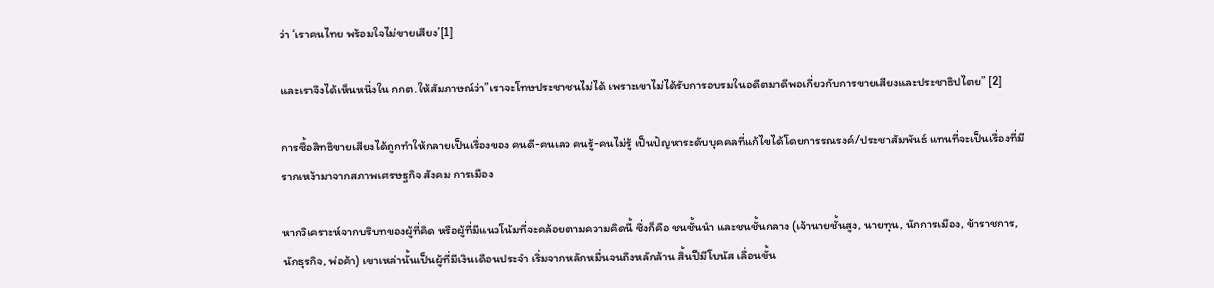ว่า ‘เราคนไทย พร้อมใจไม่ขายเสียง’[1]

และเราจึงได้เห็นหนึ่งใน กกต.ให้สัมภาษณ์ว่า”เราจะโทษประชาชนไม่ได้ เพราะเขาไม่ได้รับการอบรมในอดีตมาดีพอเกี่ยวกับการขายเสียงและประชาธิปไตย” [2]

การซื้อสิทธิขายเสียงได้ถูกทำให้กลายเป็นเรื่องของ คนดี-คนเลว คนรู้-คนไม่รู้ เป็นปัญหาระดับบุคคลที่แก้ไขได้โดยการรณรงค์/ประชาสัมพันธ์ แทนที่จะเป็นเรื่องที่มีรากเหง้ามาจากสภาพเศรษฐกิจ สังคม การเมือง

หากวิเคราะห์จากบริบทของผู้ที่คิด หรือผู้ที่มีแนวโน้มที่จะคล้อยตามความคิดนี้ ซึ่งก็คือ ชนชั้นนำ และชนชั้นกลาง (เจ้านายชั้นสูง, นายทุน, นักการเมือง, ข้าราชการ, นักธุรกิจ, พ่อค้า) เขาเหล่านั้นเป็นผู้ที่มีเงินเดือนประจำ เริ่มจากหลักหมื่นจนถึงหลักล้าน สิ้นปีมีโบนัส เลื่อนขั้น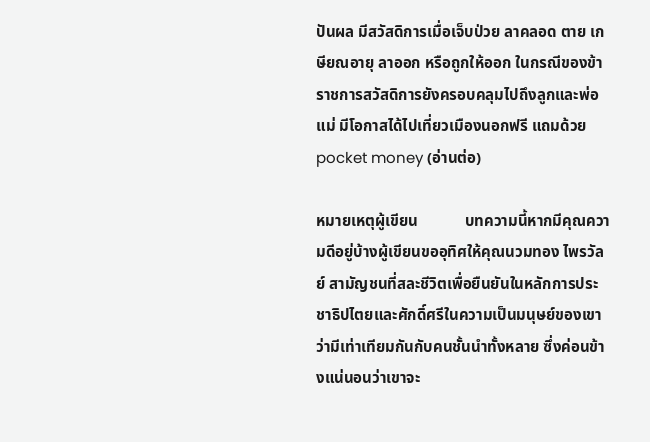ปันผล มีสวัสดิการเมื่อเจ็บป่วย ลาคลอด ตาย เกษียณอายุ ลาออก หรือถูกให้ออก ในกรณีของข้าราชการสวัสดิการยังครอบคลุมไปถึงลูกและพ่อแม่ มีโอกาสได้ไปเที่ยวเมืองนอกฟรี แถมด้วย pocket money (อ่านต่อ)

หมายเหตุผู้เขียน            บทความนี้หากมีคุณความดีอยู่บ้างผู้เขียนขออุทิศให้คุณนวมทอง ไพรวัลย์ สามัญชนที่สละชีวิตเพื่อยืนยันในหลักการประชาธิปไตยและศักดิ์ศรีในความเป็นมนุษย์ของเขา ว่ามีเท่าเทียมกันกับคนชั้นนำทั้งหลาย ซึ่งค่อนข้างแน่นอนว่าเขาจะ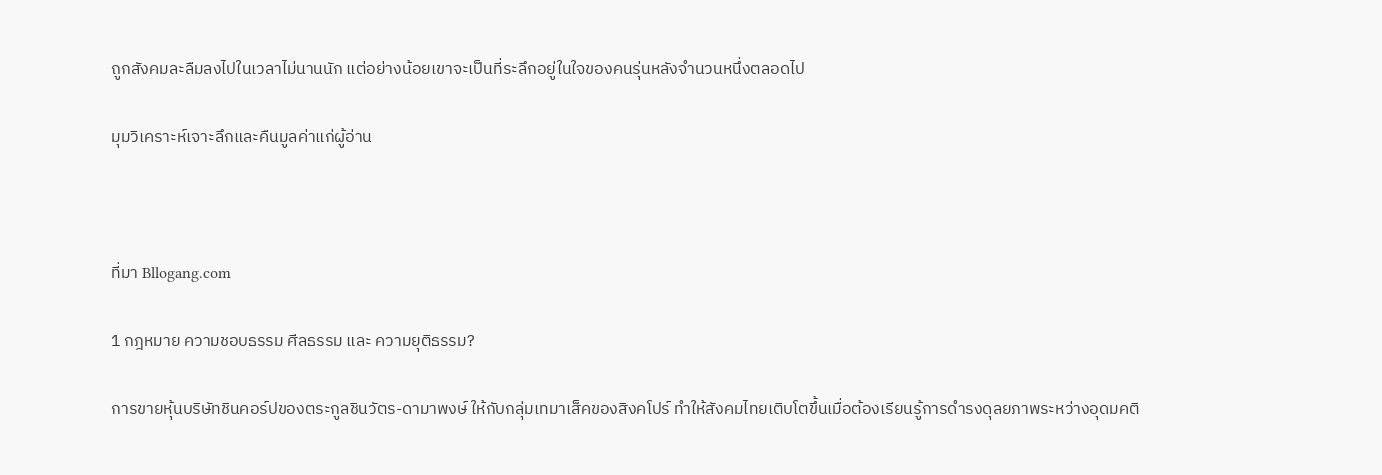ถูกสังคมละลืมลงไปในเวลาไม่นานนัก แต่อย่างน้อยเขาจะเป็นที่ระลึกอยู่ในใจของคนรุ่นหลังจำนวนหนึ่งตลอดไป

มุมวิเคราะห์เจาะลึกและคืนมูลค่าแก่ผู้อ่าน



ที่มา Bllogang.com

1 กฎหมาย ความชอบธรรม ศีลธรรม และ ความยุติธรรม?

การขายหุ้นบริษัทชินคอร์ปของตระกูลชินวัตร-ดามาพงษ์ ให้กับกลุ่มเทมาเส็คของสิงคโปร์ ทำให้สังคมไทยเติบโตขึ้นเมื่อต้องเรียนรู้การดำรงดุลยภาพระหว่างอุดมคติ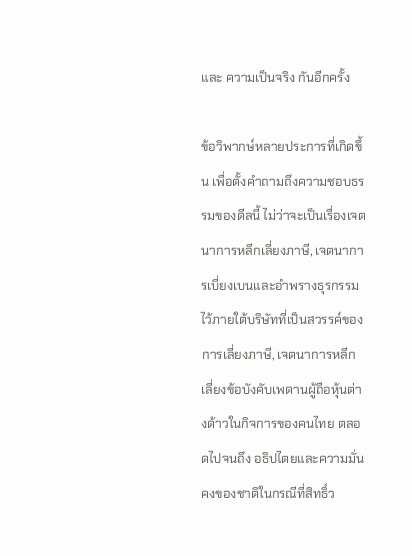และ ความเป็นจริง กันอีกครั้ง

ข้อวิพากษ์หลายประการที่เกิดขึ้น เพื่อตั้งคำถามถึงความชอบธรรมของดีลนี้ ไม่ว่าจะเป็นเรื่องเจตนาการหลีกเลี่ยงภาษี, เจตนาการเบี่ยงเบนและอำพรางธุรกรรมไว้ภายใต้บริษัทที่เป็นสวรรค์ของการเลี่ยงภาษี, เจตนาการหลีกเลี่ยงข้อบังคับเพดานผู้ถือหุ้นต่างด้าวในกิจการของคนไทย ตลอดไปจนถึง อธิปไตยและความมั่นคงของชาติในกรณีที่สิทธิ์ว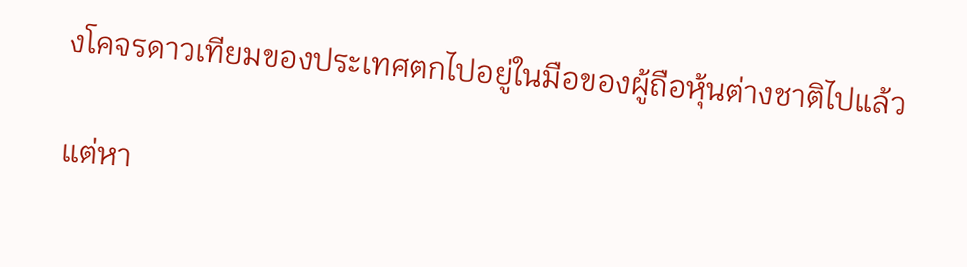งโคจรดาวเทียมของประเทศตกไปอยู่ในมือของผู้ถือหุ้นต่างชาติไปแล้ว

แต่หา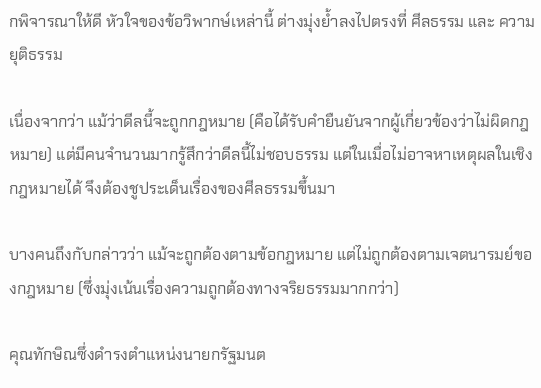กพิจารณาให้ดี หัวใจของข้อวิพากษ์เหล่านี้ ต่างมุ่งย้ำลงไปตรงที่ ศีลธรรม และ ความยุติธรรม

เนื่องจากว่า แม้ว่าดีลนี้จะถูกกฎหมาย (คือได้รับคำยืนยันจากผู้เกี่ยวข้องว่าไม่ผิดกฎหมาย) แต่มีคนจำนวนมากรู้สึกว่าดีลนี้ไม่ชอบธรรม แต่ในเมื่อไม่อาจหาเหตุผลในเชิงกฎหมายได้ จึงต้องชูประเด็นเรื่องของศีลธรรมขึ้นมา

บางคนถึงกับกล่าวว่า แม้จะถูกต้องตามข้อกฎหมาย แต่ไม่ถูกต้องตามเจตนารมย์ของกฎหมาย (ซึ่งมุ่งเน้นเรื่องความถูกต้องทางจริยธรรมมากกว่า)

คุณทักษิณซึ่งดำรงตำแหน่งนายกรัฐมนต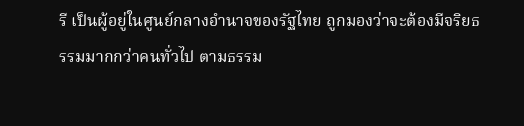รี เป็นผู้อยู่ในศูนย์กลางอำนาจของรัฐไทย ถูกมองว่าจะต้องมีจริยธรรมมากกว่าคนทั่วไป ตามธรรม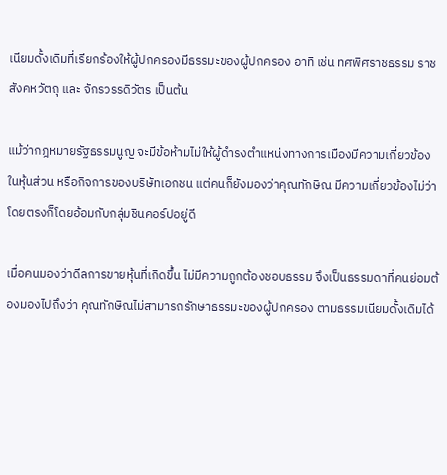เนียมดั้งเดิมที่เรียกร้องให้ผู้ปกครองมีธรรมะของผู้ปกครอง อาทิ เช่น ทศพิศราชธรรม ราชสังคหวัตถุ และ จักรวรรดิวัตร เป็นต้น

แม้ว่ากฎหมายรัฐธรรมนูญ จะมีข้อห้ามไม่ให้ผู้ดำรงตำแหน่งทางการเมืองมีความเกี่ยวข้องในหุ้นส่วน หรือกิจการของบริษัทเอกชน แต่คนก็ยังมองว่าคุณทักษิณ มีความเกี่ยวข้องไม่ว่าโดยตรงก็โดยอ้อมกับกลุ่มชินคอร์ปอยู่ดี

เมื่อคนมองว่าดีลการขายหุ้นที่เกิดขึ้น ไม่มีความถูกต้องชอบธรรม จึงเป็นธรรมดาที่คนย่อมต้องมองไปถึงว่า คุณทักษิณไม่สามารถรักษาธรรมะของผู้ปกครอง ตามธรรมเนียมดั้งเดิมได้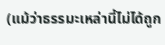(แม้ว่าธรรมะเหล่านี้ไม่ได้ถูก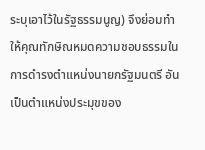ระบุเอาไว้ในรัฐธรรมนูญ) จึงย่อมทำให้คุณทักษิณหมดความชอบธรรมในการดำรงตำแหน่งนายกรัฐมนตรี อันเป็นตำแหน่งประมุขของ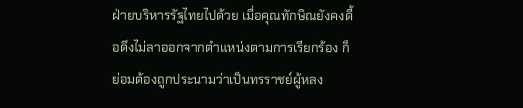ฝ่ายบริหารรัฐไทยไปด้วย เมื่อคุณทักษิณยังคงดื้อดึงไม่ลาออกจากตำแหน่งตามการเรียกร้อง ก็ย่อมต้องถูกประนามว่าเป็นทรราชย์ผู้หลง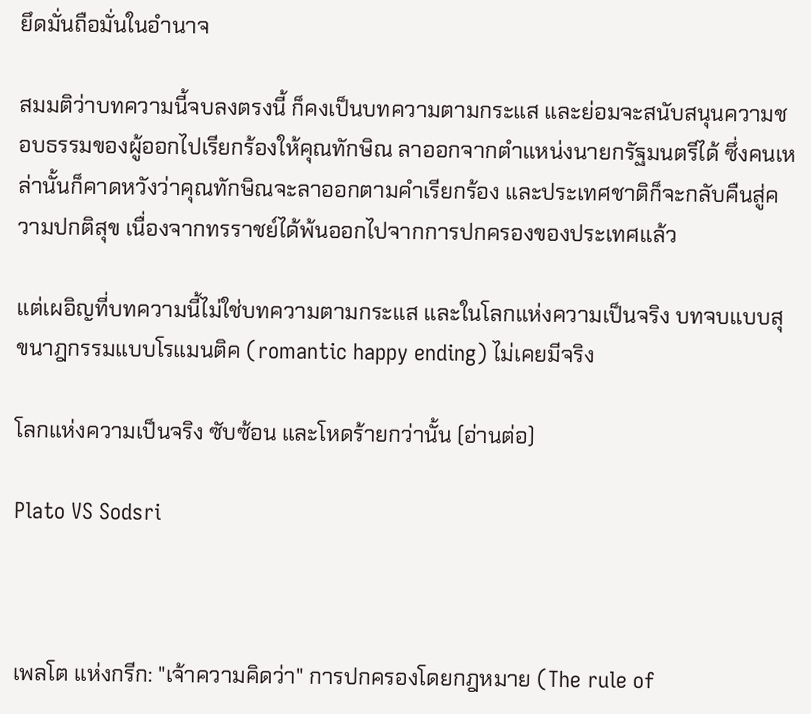ยึดมั่นถือมั่นในอำนาจ

สมมติว่าบทความนี้จบลงตรงนี้ ก็คงเป็นบทความตามกระแส และย่อมจะสนับสนุนความชอบธรรมของผู้ออกไปเรียกร้องให้คุณทักษิณ ลาออกจากตำแหน่งนายกรัฐมนตรีได้ ซึ่งคนเหล่านั้นก็คาดหวังว่าคุณทักษิณจะลาออกตามคำเรียกร้อง และประเทศชาติก็จะกลับคืนสู่ความปกติสุข เนื่องจากทรราชย์ได้พ้นออกไปจากการปกครองของประเทศแล้ว

แต่เผอิญที่บทความนี้ไม่ใช่บทความตามกระแส และในโลกแห่งความเป็นจริง บทจบแบบสุขนาฎกรรมแบบโรแมนติค (romantic happy ending) ไม่เคยมีจริง

โลกแห่งความเป็นจริง ซับซ้อน และโหดร้ายกว่านั้น (อ่านต่อ)

Plato VS Sodsri



เพลโต แห่งกรีก: "เจ้าความคิดว่า" การปกครองโดยกฎหมาย (The rule of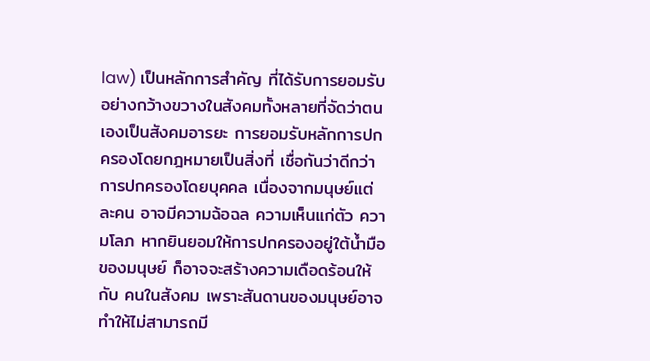law) เป็นหลักการสำคัญ ที่ได้รับการยอมรับอย่างกว้างขวางในสังคมทั้งหลายที่จัดว่าตนเองเป็นสังคมอารยะ การยอมรับหลักการปกครองโดยกฎหมายเป็นสิ่งที่ เชื่อกันว่าดีกว่าการปกครองโดยบุคคล เนื่องจากมนุษย์แต่ละคน อาจมีความฉ้อฉล ความเห็นแก่ตัว ความโลภ หากยินยอมให้การปกครองอยู่ใต้น้ำมือของมนุษย์ ก็อาจจะสร้างความเดือดร้อนให้กับ คนในสังคม เพราะสันดานของมนุษย์อาจทำให้ไม่สามารถมี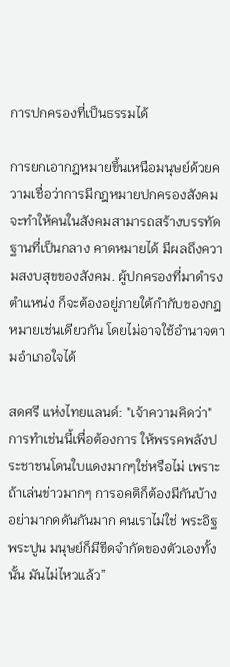การปกครองที่เป็นธรรมได้

การยกเอากฎหมายขึ้นเหนือมนุษย์ด้วยความเชื่อว่าการมีกฎหมายปกครองสังคม จะทำให้คนในสังคมสามารถสร้างบรรทัดฐานที่เป็นกลาง คาดหมายได้ มีผลถึงความสงบสุขของสังคม. ผู้ปกครองที่มาดำรงตำแหน่ง ก็จะต้องอยู่ภายใต้กำกับของกฎหมายเช่นเดียวกัน โดยไม่อาจใช้อำนาจตามอำเภอใจได้

สดศรี แห่งไทยแลนด์: "เจ้าความคิดว่า" การทำเช่นนี้เพื่อต้องการ ให้พรรคพลังประชาชนโดนใบแดงมากๆใช่หรือไม่ เพราะถ้าเล่นข่าวมากๆ การอคติก็ต้องมีกันบ้าง อย่ามากดดันกันมาก คนเราไม่ใช่ พระอิฐพระปูน มนุษย์ก็มีขีดจำกัดของตัวเองทั้งนั้น มันไม่ไหวแล้ว”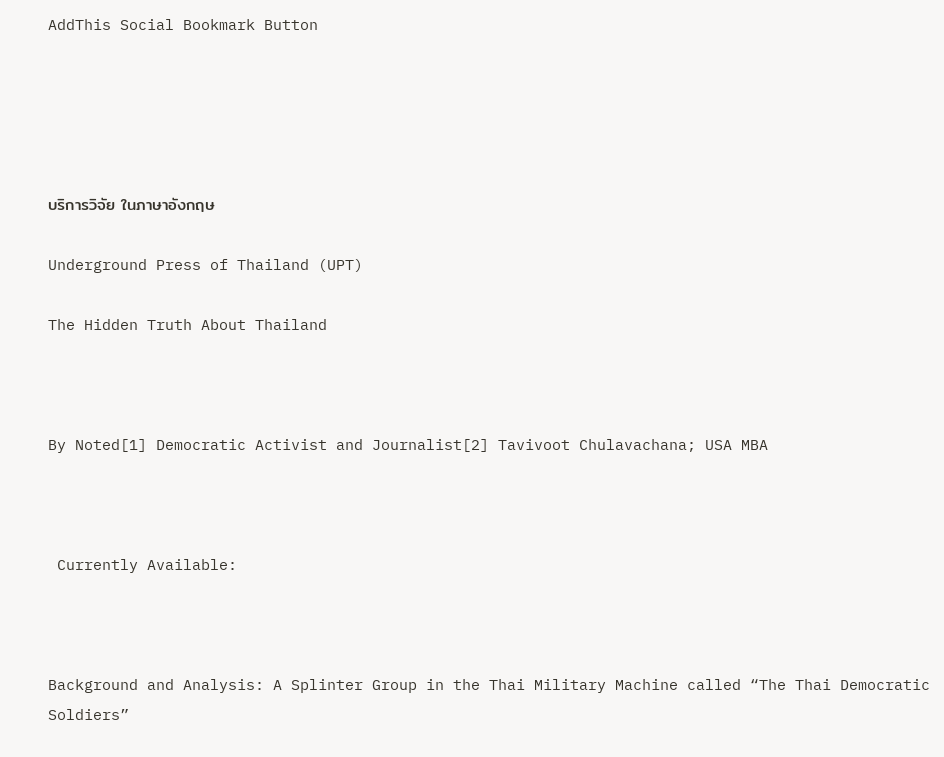AddThis Social Bookmark Button





บริการวิจัย ในภาษาอังกฤษ

Underground Press of Thailand (UPT)

The Hidden Truth About Thailand



By Noted[1] Democratic Activist and Journalist[2] Tavivoot Chulavachana; USA MBA



 Currently Available:



Background and Analysis: A Splinter Group in the Thai Military Machine called “The Thai Democratic Soldiers”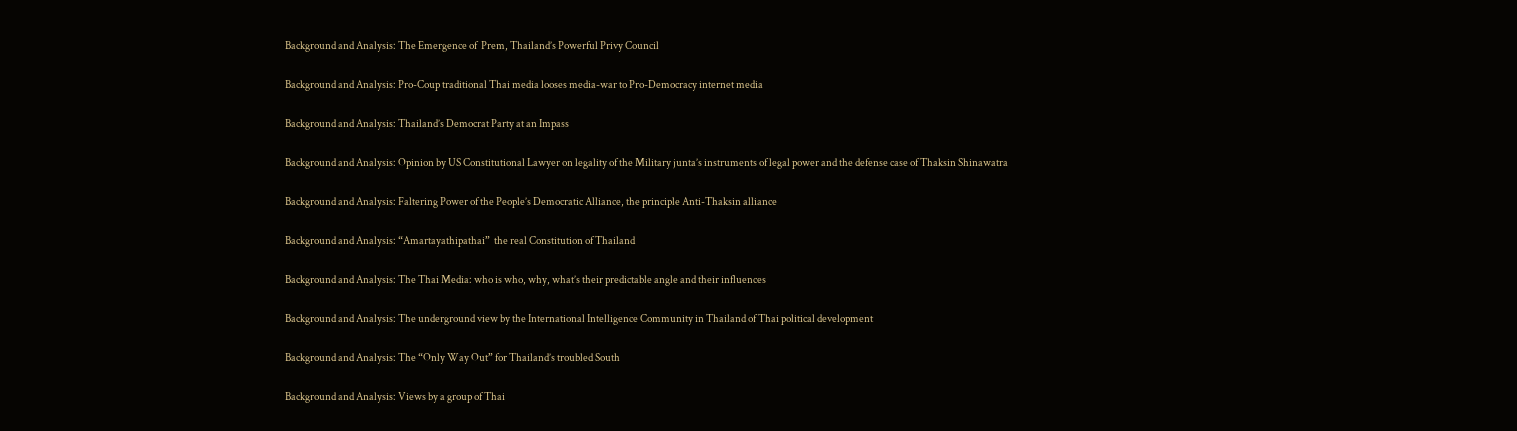Background and Analysis: The Emergence of  Prem, Thailand’s Powerful Privy Council

Background and Analysis: Pro-Coup traditional Thai media looses media-war to Pro-Democracy internet media

Background and Analysis: Thailand’s Democrat Party at an Impass

Background and Analysis: Opinion by US Constitutional Lawyer on legality of the Military junta’s instruments of legal power and the defense case of Thaksin Shinawatra

Background and Analysis: Faltering Power of the People’s Democratic Alliance, the principle Anti-Thaksin alliance

Background and Analysis: “Amartayathipathai”  the real Constitution of Thailand

Background and Analysis: The Thai Media: who is who, why, what’s their predictable angle and their influences

Background and Analysis: The underground view by the International Intelligence Community in Thailand of Thai political development

Background and Analysis: The “Only Way Out” for Thailand’s troubled South

Background and Analysis: Views by a group of Thai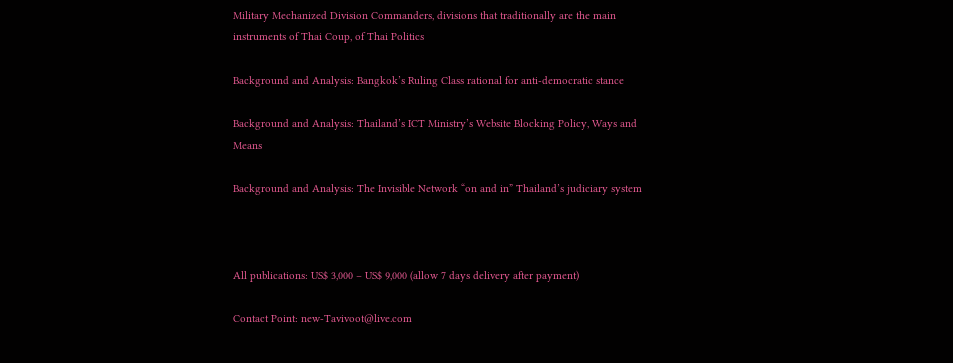Military Mechanized Division Commanders, divisions that traditionally are the main instruments of Thai Coup, of Thai Politics

Background and Analysis: Bangkok’s Ruling Class rational for anti-democratic stance

Background and Analysis: Thailand’s ICT Ministry’s Website Blocking Policy, Ways and Means

Background and Analysis: The Invisible Network “on and in” Thailand’s judiciary system



All publications: US$ 3,000 – US$ 9,000 (allow 7 days delivery after payment)

Contact Point: new-Tavivoot@live.com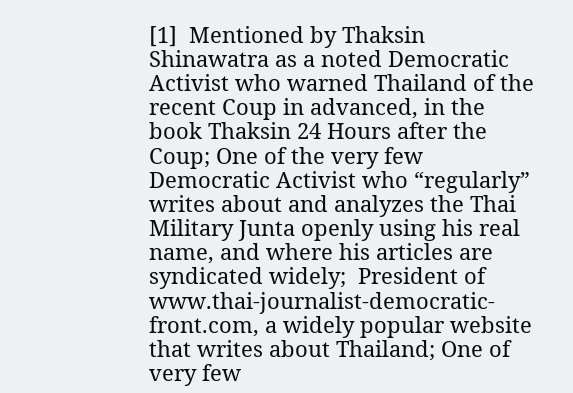[1]  Mentioned by Thaksin Shinawatra as a noted Democratic Activist who warned Thailand of the recent Coup in advanced, in the book Thaksin 24 Hours after the Coup; One of the very few Democratic Activist who “regularly” writes about and analyzes the Thai Military Junta openly using his real name, and where his articles are syndicated widely;  President of  www.thai-journalist-democratic-front.com, a widely popular website that writes about Thailand; One of very few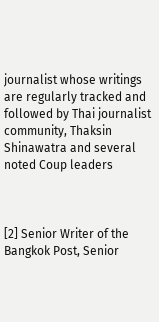journalist whose writings are regularly tracked and followed by Thai journalist community, Thaksin Shinawatra and several noted Coup leaders



[2] Senior Writer of the Bangkok Post, Senior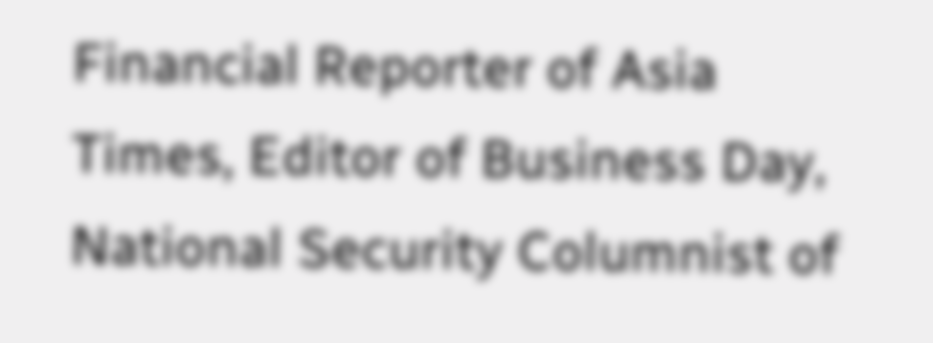Financial Reporter of Asia Times, Editor of Business Day, National Security Columnist of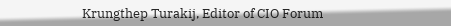Krungthep Turakij, Editor of CIO Forum